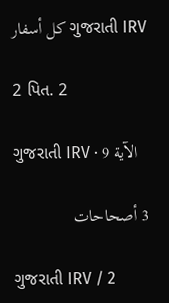كل أسفار ગુજરાતી IRV

2 પિત. 2

ગુજરાતી IRV · الآية 9

3 أصحاحات

ગુજરાતી IRV / 2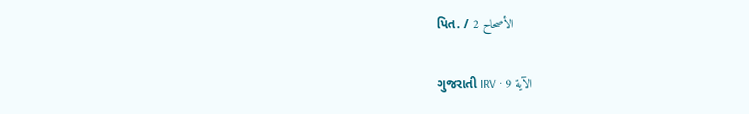પિત. / الأصحاح 2

ગુજરાતી IRV · الآية 9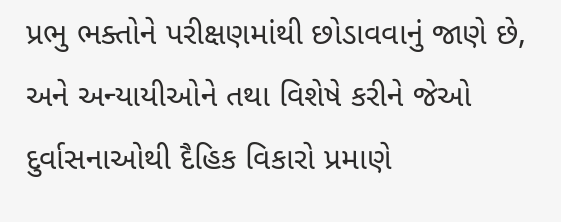પ્રભુ ભક્તોને પરીક્ષણમાંથી છોડાવવાનું જાણે છે, અને અન્યાયીઓને તથા વિશેષે કરીને જેઓ દુર્વાસનાઓથી દૈહિક વિકારો પ્રમાણે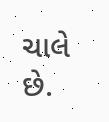ચાલે છે.